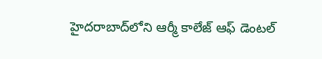హైదరాబాద్‌లోని ఆర్మీ కాలేజ్ ఆఫ్ డెంటల్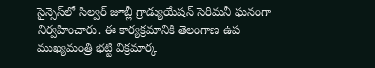సైన్సెస్‌లో సిల్వర్ జూబ్లీ గ్రాడ్యుయేషన్ సెరిమనీ ఘనంగా నిర్వహించారు. ఈ కార్యక్రమానికి తెలంగాణ ఉప ముఖ్యమంత్రి భట్టి విక్రమార్క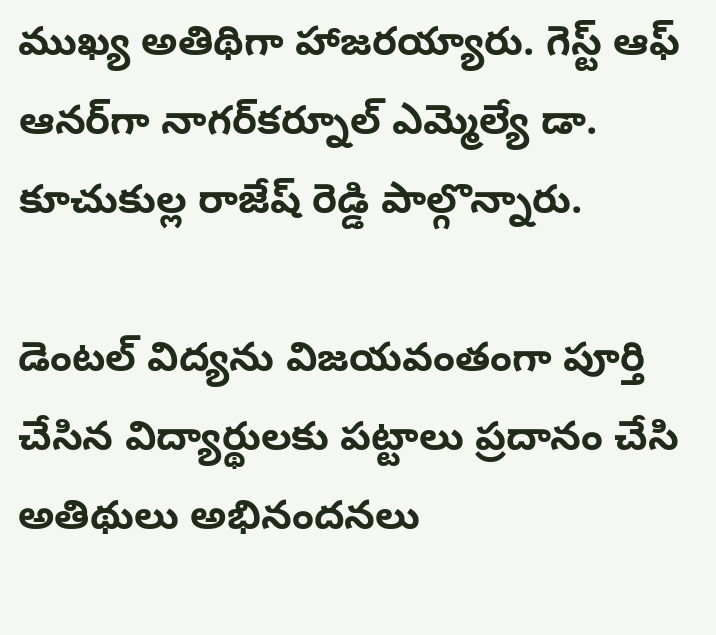ముఖ్య అతిథిగా హాజరయ్యారు. గెస్ట్ ఆఫ్ ఆనర్‌గా నాగర్‌కర్నూల్ ఎమ్మెల్యే డా. కూచుకుల్ల రాజేష్ రెడ్డి పాల్గొన్నారు.

డెంటల్ విద్యను విజయవంతంగా పూర్తి చేసిన విద్యార్థులకు పట్టాలు ప్రదానం చేసి అతిథులు అభినందనలు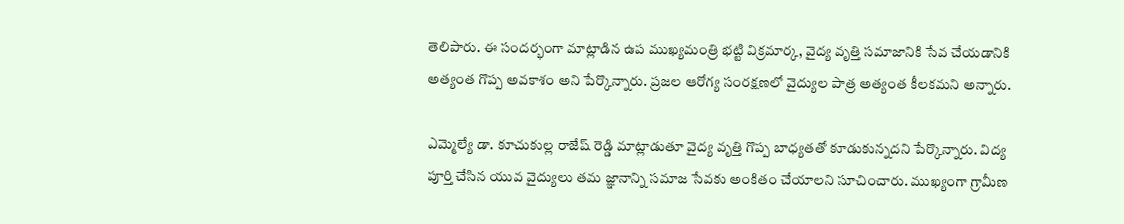తెలిపారు. ఈ సందర్భంగా మాట్లాడిన ఉప ముఖ్యమంత్రి భట్టి విక్రమార్క, వైద్య వృత్తి సమాజానికి సేవ చేయడానికి అత్యంత గొప్ప అవకాశం అని పేర్కొన్నారు. ప్రజల ఆరోగ్య సంరక్షణలో వైద్యుల పాత్ర అత్యంత కీలకమని అన్నారు.

ఎమ్మెల్యే డా. కూచుకుల్ల రాజేష్ రెడ్డి మాట్లాడుతూ వైద్య వృత్తి గొప్ప బాధ్యతతో కూడుకున్నదని పేర్కొన్నారు. విద్య పూర్తి చేసిన యువ వైద్యులు తమ జ్ఞానాన్ని సమాజ సేవకు అంకితం చేయాలని సూచించారు. ముఖ్యంగా గ్రామీణ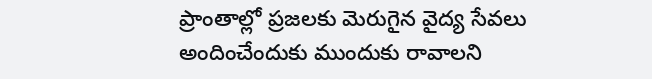ప్రాంతాల్లో ప్రజలకు మెరుగైన వైద్య సేవలు అందించేందుకు ముందుకు రావాలని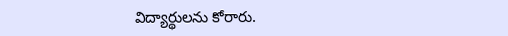విద్యార్థులను కోరారు.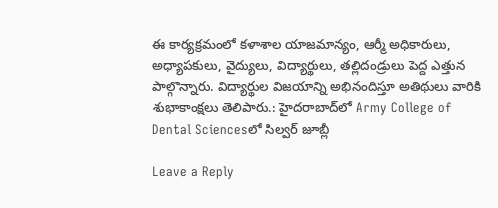ఈ కార్యక్రమంలో కళాశాల యాజమాన్యం, ఆర్మీ అధికారులు, అధ్యాపకులు, వైద్యులు, విద్యార్థులు, తల్లిదండ్రులు పెద్ద ఎత్తున పాల్గొన్నారు. విద్యార్థుల విజయాన్ని అభినందిస్తూ అతిథులు వారికి శుభాకాంక్షలు తెలిపారు.: హైదరాబాద్‌లో Army College of Dental Sciencesలో సిల్వర్ జూబ్లీ

Leave a Reply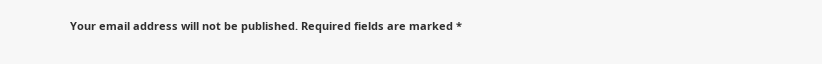Your email address will not be published. Required fields are marked *